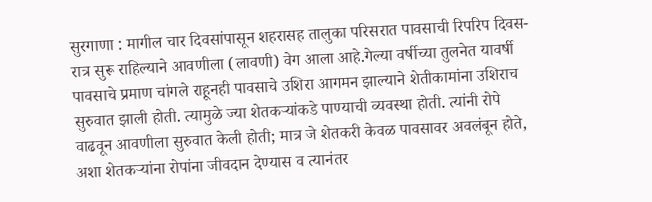सुरगाणा : मागील चार दिवसांपासून शहरासह तालुका परिसरात पावसाची रिपरिप दिवस-रात्र सुरू राहिल्याने आवणीला (लावणी) वेग आला आहे.गेल्या वर्षीच्या तुलनेत यावर्षी पावसाचे प्रमाण चांगले राहूनही पावसाचे उशिरा आगमन झाल्याने शेतीकामांना उशिराच सुरुवात झाली होती. त्यामुळे ज्या शेतकऱ्यांकडे पाण्याची व्यवस्था होती. त्यांनी रोपे वाढवून आवणीला सुरुवात केली होती; मात्र जे शेतकरी केवळ पावसावर अवलंबून होते, अशा शेतकऱ्यांना रोपांना जीवदान देण्यास व त्यानंतर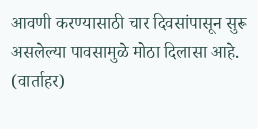आवणी करण्यासाठी चार दिवसांपासून सुरू असलेल्या पावसामुळे मोठा दिलासा आहे. (वार्ताहर)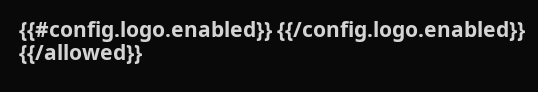{{#config.logo.enabled}} {{/config.logo.enabled}}
{{/allowed}}